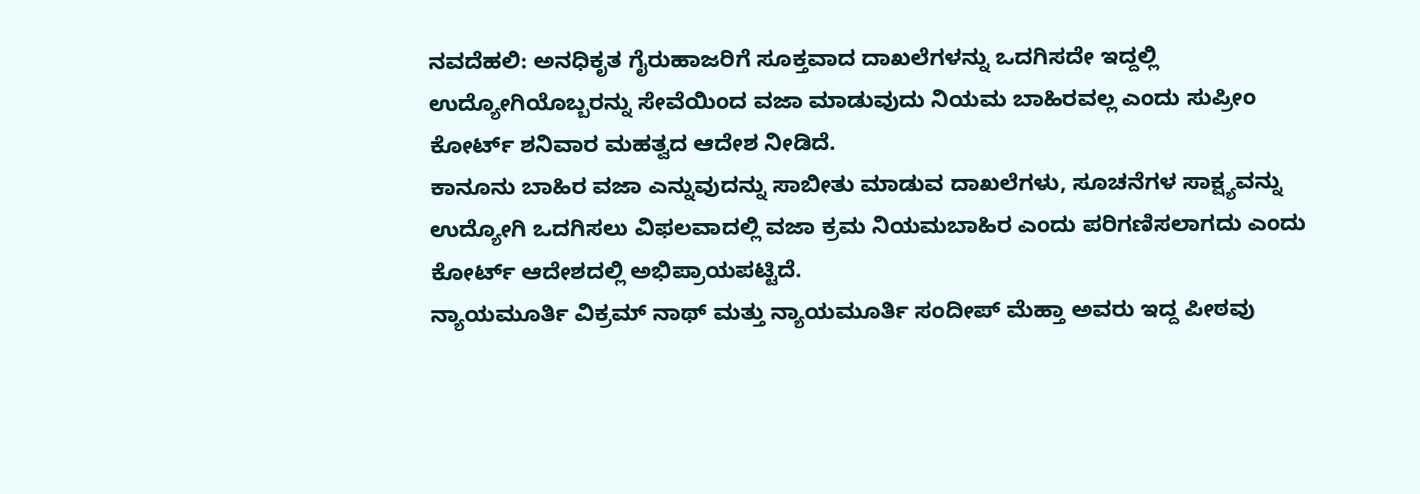ನವದೆಹಲಿ: ಅನಧಿಕೃತ ಗೈರುಹಾಜರಿಗೆ ಸೂಕ್ತವಾದ ದಾಖಲೆಗಳನ್ನು ಒದಗಿಸದೇ ಇದ್ದಲ್ಲಿ ಉದ್ಯೋಗಿಯೊಬ್ಬರನ್ನು ಸೇವೆಯಿಂದ ವಜಾ ಮಾಡುವುದು ನಿಯಮ ಬಾಹಿರವಲ್ಲ ಎಂದು ಸುಪ್ರೀಂ ಕೋರ್ಟ್ ಶನಿವಾರ ಮಹತ್ವದ ಆದೇಶ ನೀಡಿದೆ.
ಕಾನೂನು ಬಾಹಿರ ವಜಾ ಎನ್ನುವುದನ್ನು ಸಾಬೀತು ಮಾಡುವ ದಾಖಲೆಗಳು, ಸೂಚನೆಗಳ ಸಾಕ್ಷ್ಯವನ್ನು ಉದ್ಯೋಗಿ ಒದಗಿಸಲು ವಿಫಲವಾದಲ್ಲಿ ವಜಾ ಕ್ರಮ ನಿಯಮಬಾಹಿರ ಎಂದು ಪರಿಗಣಿಸಲಾಗದು ಎಂದು ಕೋರ್ಟ್ ಆದೇಶದಲ್ಲಿ ಅಭಿಪ್ರಾಯಪಟ್ಟಿದೆ.
ನ್ಯಾಯಮೂರ್ತಿ ವಿಕ್ರಮ್ ನಾಥ್ ಮತ್ತು ನ್ಯಾಯಮೂರ್ತಿ ಸಂದೀಪ್ ಮೆಹ್ತಾ ಅವರು ಇದ್ದ ಪೀಠವು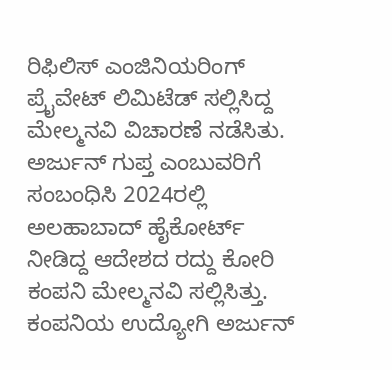ರಿಫಿಲಿಸ್ ಎಂಜಿನಿಯರಿಂಗ್ ಪ್ರೈವೇಟ್ ಲಿಮಿಟೆಡ್ ಸಲ್ಲಿಸಿದ್ದ ಮೇಲ್ಮನವಿ ವಿಚಾರಣೆ ನಡೆಸಿತು.
ಅರ್ಜುನ್ ಗುಪ್ತ ಎಂಬುವರಿಗೆ ಸಂಬಂಧಿಸಿ 2024ರಲ್ಲಿ ಅಲಹಾಬಾದ್ ಹೈಕೋರ್ಟ್ ನೀಡಿದ್ದ ಆದೇಶದ ರದ್ದು ಕೋರಿ ಕಂಪನಿ ಮೇಲ್ಮನವಿ ಸಲ್ಲಿಸಿತ್ತು.
ಕಂಪನಿಯ ಉದ್ಯೋಗಿ ಅರ್ಜುನ್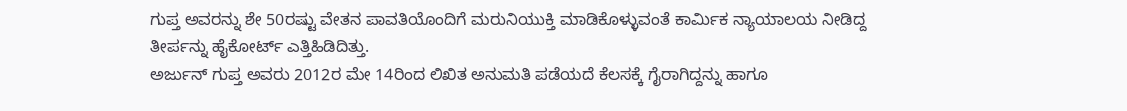ಗುಪ್ತ ಅವರನ್ನು ಶೇ 50ರಷ್ಟು ವೇತನ ಪಾವತಿಯೊಂದಿಗೆ ಮರುನಿಯುಕ್ತಿ ಮಾಡಿಕೊಳ್ಳುವಂತೆ ಕಾರ್ಮಿಕ ನ್ಯಾಯಾಲಯ ನೀಡಿದ್ದ ತೀರ್ಪನ್ನು ಹೈಕೋರ್ಟ್ ಎತ್ತಿಹಿಡಿದಿತ್ತು.
ಅರ್ಜುನ್ ಗುಪ್ತ ಅವರು 2012ರ ಮೇ 14ರಿಂದ ಲಿಖಿತ ಅನುಮತಿ ಪಡೆಯದೆ ಕೆಲಸಕ್ಕೆ ಗೈರಾಗಿದ್ದನ್ನು ಹಾಗೂ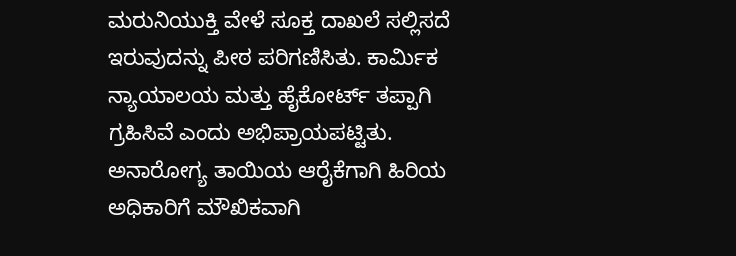ಮರುನಿಯುಕ್ತಿ ವೇಳೆ ಸೂಕ್ತ ದಾಖಲೆ ಸಲ್ಲಿಸದೆ ಇರುವುದನ್ನು ಪೀಠ ಪರಿಗಣಿಸಿತು. ಕಾರ್ಮಿಕ ನ್ಯಾಯಾಲಯ ಮತ್ತು ಹೈಕೋರ್ಟ್ ತಪ್ಪಾಗಿ ಗ್ರಹಿಸಿವೆ ಎಂದು ಅಭಿಪ್ರಾಯಪಟ್ಟಿತು.
ಅನಾರೋಗ್ಯ ತಾಯಿಯ ಆರೈಕೆಗಾಗಿ ಹಿರಿಯ ಅಧಿಕಾರಿಗೆ ಮೌಖಿಕವಾಗಿ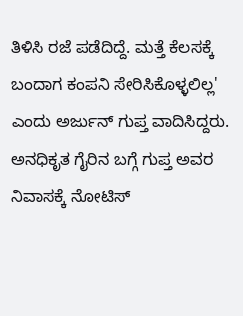ತಿಳಿಸಿ ರಜೆ ಪಡೆದಿದ್ದೆ. ಮತ್ತೆ ಕೆಲಸಕ್ಕೆ ಬಂದಾಗ ಕಂಪನಿ ಸೇರಿಸಿಕೊಳ್ಳಲಿಲ್ಲ' ಎಂದು ಅರ್ಜುನ್ ಗುಪ್ತ ವಾದಿಸಿದ್ದರು.
ಅನಧಿಕೃತ ಗೈರಿನ ಬಗ್ಗೆ ಗುಪ್ತ ಅವರ ನಿವಾಸಕ್ಕೆ ನೋಟಿಸ್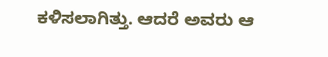ಕಳಿಸಲಾಗಿತ್ತು. ಆದರೆ ಅವರು ಆ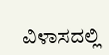ವಿಳಾಸದಲ್ಲಿ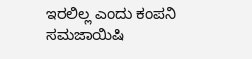ಇರಲಿಲ್ಲ ಎಂದು ಕಂಪನಿ ಸಮಜಾಯಿಷಿ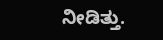ನೀಡಿತ್ತು.